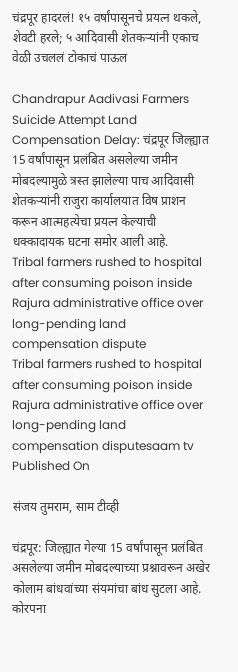चंद्रपूर हादरलं! १५ वर्षांपासूनचे प्रयत्न थकले, शेवटी हरले; ५ आदिवासी शेतकऱ्यांनी एकाच वेळी उचललं टोकाचं पाऊल

Chandrapur Aadivasi Farmers Suicide Attempt Land Compensation Delay: चंद्रपूर जिल्ह्यात 15 वर्षांपासून प्रलंबित असलेल्या जमीन मोबदल्यामुळे त्रस्त झालेल्या पाच आदिवासी शेतकऱ्यांनी राजुरा कार्यालयात विष प्राशन करून आत्महत्येचा प्रयत्न केल्याची धक्कादायक घटना समोर आली आहे.
Tribal farmers rushed to hospital after consuming poison inside Rajura administrative office over long-pending land compensation dispute
Tribal farmers rushed to hospital after consuming poison inside Rajura administrative office over long-pending land compensation disputesaam tv
Published On

संजय तुमराम, साम टीव्ही

चंद्रपूर: जिल्ह्यात गेल्या 15 वर्षांपासून प्रलंबित असलेल्या जमीन मोबदल्याच्या प्रश्नावरून अखेर कोलाम बांधवांच्या संयमांचा बांध सुटला आहे. कोरपना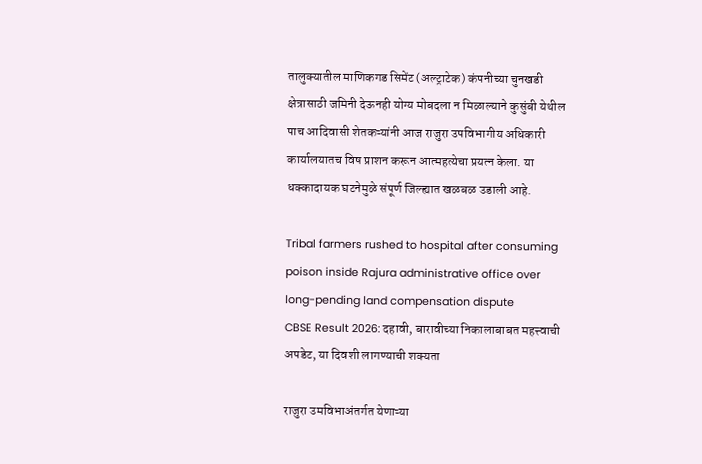तालुक्यातील माणिकगड सिमेंट (अल्ट्राटेक) कंपनीच्या चुनखडी क्षेत्रासाठी जमिनी देऊनही योग्य मोबदला न मिळाल्याने कुसुंबी येथील पाच आदिवासी शेतकऱ्यांनी आज राजुरा उपविभागीय अधिकारी कार्यालयातच विष प्राशन करून आत्महत्येचा प्रयत्न केला. या धक्कादायक घटनेमुळे संपूर्ण जिल्ह्यात खळबळ उडाली आहे.

Tribal farmers rushed to hospital after consuming poison inside Rajura administrative office over long-pending land compensation dispute
CBSE Result 2026: दहावी, बारावीच्या निकालाबाबत महत्त्वाची अपडेट, या दिवशी लागण्याची शक्यता

राजुरा उमविभाअंतर्गत येणाऱ्या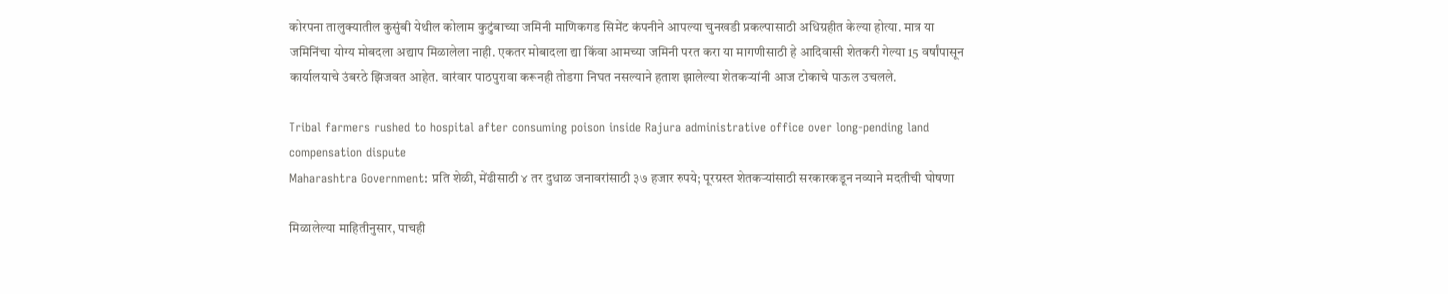कोरपना तालुक्यातील कुसुंबी येथील कोलाम कुटुंबाच्या जमिनी माणिकगड सिमेंट कंपनीने आपल्या चुनखडी प्रकल्पासाठी अधिग्रहीत केल्या होत्या. मात्र या जमिनिंचा योग्य मोबदला अद्याप मिळालेला नाही. एकतर मोबादला द्या किंवा आमच्या जमिनी परत करा या मागणीसाठी हे आदिवासी शेतकरी गेल्या 15 वर्षांपासून कार्यालयाचे उंबरठे झिजवत आहेत. वारंवार पाठपुरावा करूनही तोडगा निघत नसल्याने हताश झालेल्या शेतकऱ्यांनी आज टोकाचे पाऊल उचलले.

Tribal farmers rushed to hospital after consuming poison inside Rajura administrative office over long-pending land compensation dispute
Maharashtra Government: प्रति शेळी, मेंढीसाठी ४ तर दुधाळ जनावरांसाठी ३७ हजार रुपये; पूरग्रस्त शेतकर्‍यांसाठी सरकारकडून नव्याने मदतीची घोषणा

मिळालेल्या माहितीनुसार, पाचही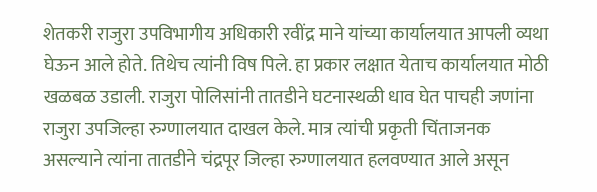शेतकरी राजुरा उपविभागीय अधिकारी रवींद्र माने यांच्या कार्यालयात आपली व्यथा घेऊन आले होते. तिथेच त्यांनी विष पिले. हा प्रकार लक्षात येताच कार्यालयात मोठी खळबळ उडाली. राजुरा पोलिसांनी तातडीने घटनास्थळी धाव घेत पाचही जणांना राजुरा उपजिल्हा रुग्णालयात दाखल केले. मात्र त्यांची प्रकृती चिंताजनक असल्याने त्यांना तातडीने चंद्रपूर जिल्हा रुग्णालयात हलवण्यात आले असून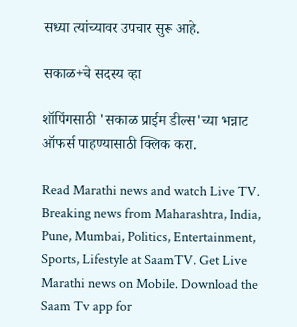सध्या त्यांच्यावर उपचार सुरू आहे.

सकाळ+चे सदस्य व्हा

शॉपिंगसाठी 'सकाळ प्राईम डील्स'च्या भन्नाट ऑफर्स पाहण्यासाठी क्लिक करा.

Read Marathi news and watch Live TV. Breaking news from Maharashtra, India, Pune, Mumbai, Politics, Entertainment, Sports, Lifestyle at SaamTV. Get Live Marathi news on Mobile. Download the Saam Tv app for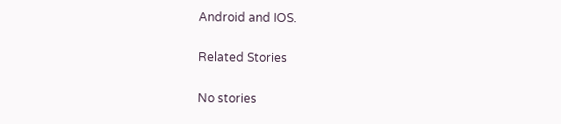Android and IOS.

Related Stories

No stories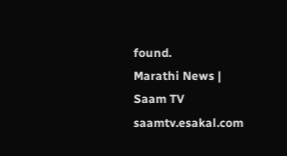found.
Marathi News | Saam TV
saamtv.esakal.com